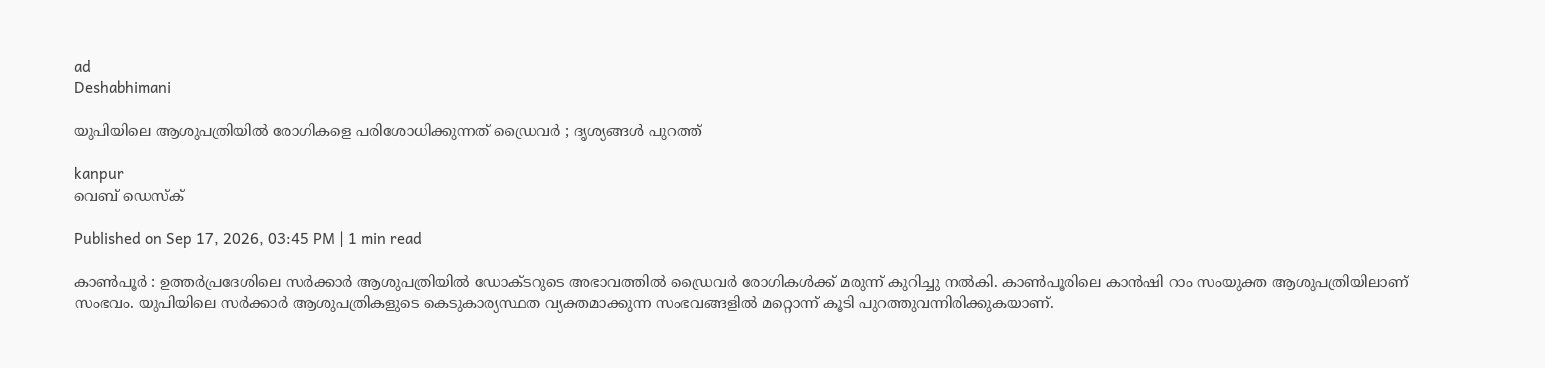ad
Deshabhimani

യുപിയിലെ ആശുപത്രിയില്‍ രോഗികളെ പരിശോധിക്കുന്നത് ഡ്രൈവർ ; ദൃശ്യങ്ങള്‍ പുറത്ത്

kanpur
വെബ് ഡെസ്ക്

Published on Sep 17, 2026, 03:45 PM | 1 min read

കാൺപൂർ : ഉത്തർപ്രദേശിലെ സർക്കാർ ആശുപത്രിയിൽ ഡോക്ടറുടെ അഭാവത്തിൽ ഡ്രൈവർ രോഗികൾക്ക് മരുന്ന് കുറിച്ചു നൽകി. കാൺപൂരിലെ കാൻഷി റാം സംയുക്ത ആശുപത്രിയിലാണ് സംഭവം. യുപിയിലെ സര്‍ക്കാര്‍ ആശുപത്രികളുടെ കെടുകാര്യസ്ഥത വ്യക്തമാക്കുന്ന സംഭവങ്ങളില്‍ മറ്റൊന്ന് കൂടി പുറത്തുവന്നിരിക്കുകയാണ്.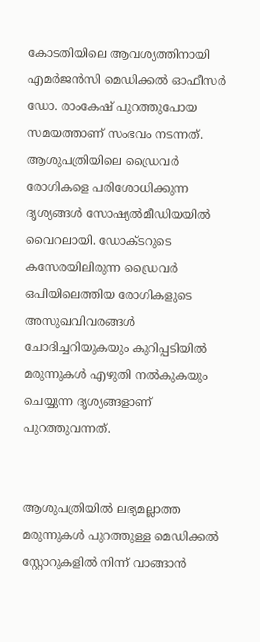കോടതിയിലെ ആവശ്യത്തിനായി എമർജൻസി മെഡിക്കൽ ഓഫീസർ ഡോ. രാംകേഷ് പുറത്തുപോയ സമയത്താണ് സംഭവം നടന്നത്. ആശുപത്രിയിലെ ഡ്രൈവർ രോഗികളെ പരിശോധിക്കുന്ന ദൃശ്യങ്ങൾ സോഷ്യൽമീഡിയയിൽ വൈറലായി. ഡോക്ടറുടെ കസേരയിലിരുന്ന ഡ്രൈവർ ഒപിയിലെത്തിയ രോഗികളുടെ അസുഖവിവരങ്ങൾ ചോദിച്ചറിയുകയും കുറിപ്പടിയിൽ മരുന്നുകൾ എഴുതി നൽകുകയും ചെയ്യുന്ന ദൃശ്യങ്ങളാണ് പുറത്തുവന്നത്.


ആശുപത്രിയിൽ ലഭ്യമല്ലാത്ത മരുന്നുകൾ പുറത്തുള്ള മെഡിക്കൽ സ്റ്റോറുകളിൽ നിന്ന് വാങ്ങാൻ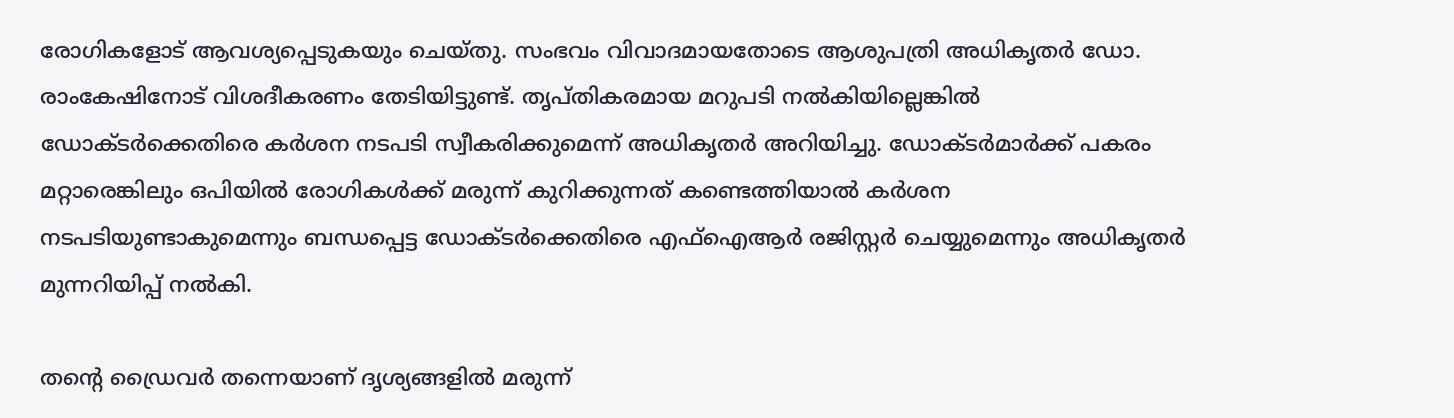രോഗികളോട് ആവശ്യപ്പെടുകയും ചെയ്തു. സംഭവം വിവാദമായതോടെ ആശുപത്രി അധികൃതർ ഡോ. രാംകേഷിനോട് വിശദീകരണം തേടിയിട്ടുണ്ട്. തൃപ്തികരമായ മറുപടി നൽകിയില്ലെങ്കിൽ ഡോക്ടർക്കെതിരെ കർശന നടപടി സ്വീകരിക്കുമെന്ന് അധികൃതർ അറിയിച്ചു. ഡോക്ടർമാർക്ക് പകരം മറ്റാരെങ്കിലും ഒപിയിൽ രോഗികൾക്ക് മരുന്ന് കുറിക്കുന്നത് കണ്ടെത്തിയാൽ കർശന നടപടിയുണ്ടാകുമെന്നും ബന്ധപ്പെട്ട ഡോക്ടർക്കെതിരെ എഫ്ഐആർ രജിസ്റ്റർ ചെയ്യുമെന്നും അധികൃതർ മുന്നറിയിപ്പ് നൽകി.

തന്റെ ഡ്രൈവര്‍ തന്നെയാണ് ദൃശ്യങ്ങളിൽ മരുന്ന്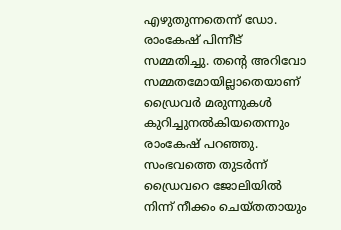എഴുതുന്നതെന്ന് ഡോ. രാംകേഷ് പിന്നീട് സമ്മതിച്ചു. തന്‍റെ അറിവോ സമ്മതമോയില്ലാതെയാണ് ഡ്രൈവര്‍ മരുന്നുകള്‍ കുറിച്ചുനല്‍കിയതെന്നും രാംകേഷ് പറഞ്ഞു. സംഭവത്തെ തുടർന്ന് ഡ്രൈവറെ ജോലിയിൽ നിന്ന് നീക്കം ചെയ്തതായും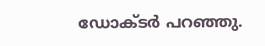ഡോക്ടർ പറഞ്ഞു.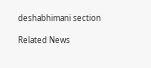deshabhimani section

Related News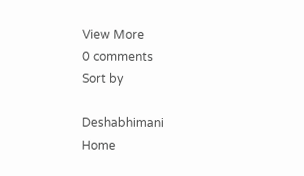View More
0 comments
Sort by

Deshabhimani
Home